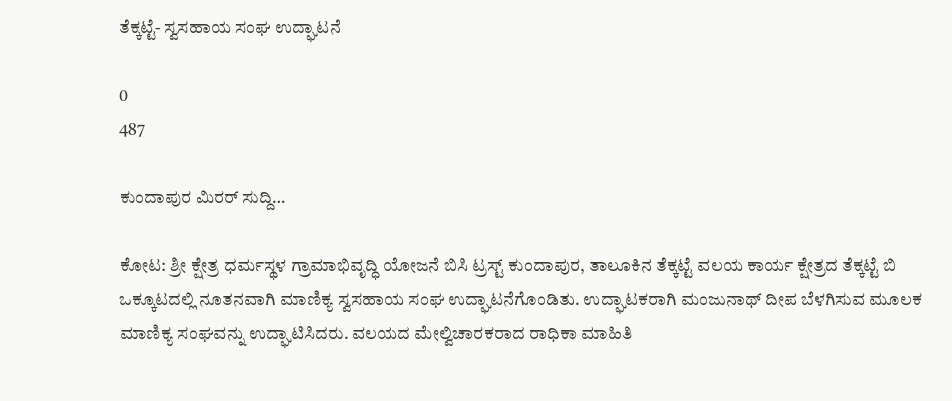ತೆಕ್ಕಟ್ಟೆ- ಸ್ವಸಹಾಯ ಸಂಘ ಉದ್ಘಾಟನೆ

0
487

ಕುಂದಾಪುರ ಮಿರರ್ ಸುದ್ದಿ…

ಕೋಟ: ಶ್ರೀ ಕ್ಷೇತ್ರ ಧರ್ಮಸ್ಥಳ ಗ್ರಾಮಾಭಿವೃದ್ಧಿ ಯೋಜನೆ ಬಿಸಿ ಟ್ರಸ್ಟ್ ಕುಂದಾಪುರ, ತಾಲೂಕಿನ ತೆಕ್ಕಟ್ಟೆ ವಲಯ ಕಾರ್ಯ ಕ್ಷೇತ್ರದ ತೆಕ್ಕಟ್ಟೆ ಬಿ ಒಕ್ಕೂಟದಲ್ಲಿ ನೂತನವಾಗಿ ಮಾಣಿಕ್ಯ ಸ್ವಸಹಾಯ ಸಂಘ ಉದ್ಘಾಟನೆಗೊಂಡಿತು. ಉದ್ಘಾಟಕರಾಗಿ ಮಂಜುನಾಥ್ ದೀಪ ಬೆಳಗಿಸುವ ಮೂಲಕ ಮಾಣಿಕ್ಯ ಸಂಘವನ್ನು ಉದ್ಘಾಟಿಸಿದರು. ವಲಯದ ಮೇಲ್ವಿಚಾರಕರಾದ ರಾಧಿಕಾ ಮಾಹಿತಿ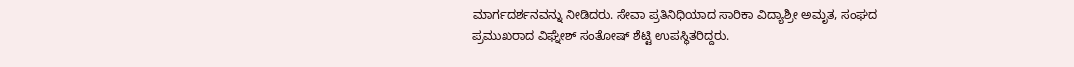ಮಾರ್ಗದರ್ಶನವನ್ನು ನೀಡಿದರು. ಸೇವಾ ಪ್ರತಿನಿಧಿಯಾದ ಸಾರಿಕಾ ವಿದ್ಯಾಶ್ರೀ ಅಮೃತ, ಸಂಘದ ಪ್ರಮುಖರಾದ ವಿಘ್ನೇಶ್ ಸಂತೋಷ್ ಶೆಟ್ಟಿ ಉಪಸ್ಥಿತರಿದ್ದರು.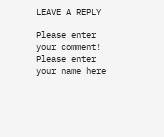LEAVE A REPLY

Please enter your comment!
Please enter your name here